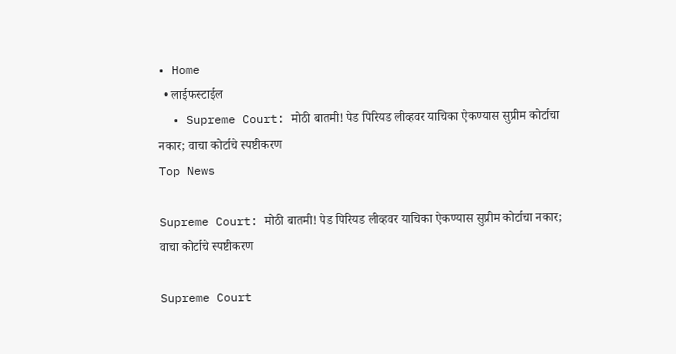• Home
  • लाईफस्टाईल
  • Supreme Court: मोठी बातमी! पेड पिरियड लीव्हवर याचिका ऐकण्यास सुप्रीम कोर्टाचा नकार; वाचा कोर्टाचे स्पष्टीकरण
Top News

Supreme Court: मोठी बातमी! पेड पिरियड लीव्हवर याचिका ऐकण्यास सुप्रीम कोर्टाचा नकार; वाचा कोर्टाचे स्पष्टीकरण

Supreme Court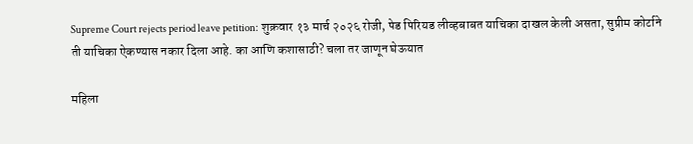Supreme Court rejects period leave petition: शुक्रवार १३ मार्च २०२६ रोजी, पेड पिरियड लीव्हबाबत याचिका दाखल केली असता, सुप्रीम कोर्टाने ती याचिका ऐकण्यास नकार दिला आहे. का आणि कशासाठी? चला तर जाणून घेऊयात

महिला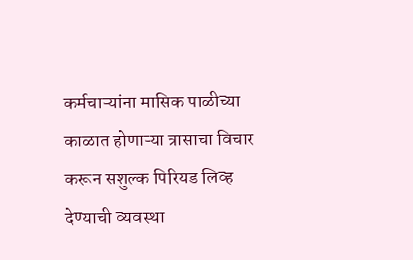कर्मचाऱ्यांना मासिक पाळीच्या काळात होणाऱ्या त्रासाचा विचार करून सशुल्क पिरियड लिव्ह देण्याची व्यवस्था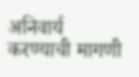अनिवार्य करण्याची मागणी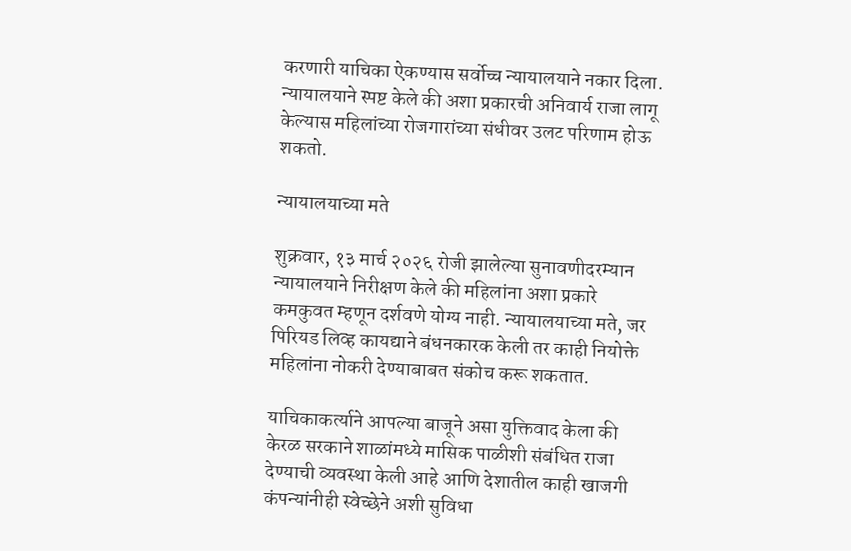करणारी याचिका ऐकण्यास सर्वोच्च न्यायालयाने नकार दिला. न्यायालयाने स्पष्ट केले की अशा प्रकारची अनिवार्य राजा लागू केल्यास महिलांच्या रोजगारांच्या संधीवर उलट परिणाम होऊ शकतो.

न्यायालयाच्या मते

शुक्रवार, १३ मार्च २०२६ रोजी झालेल्या सुनावणीदरम्यान न्यायालयाने निरीक्षण केले की महिलांना अशा प्रकारे कमकुवत म्हणून दर्शवणे योग्य नाही. न्यायालयाच्या मते, जर पिरियड लिव्ह कायद्याने बंधनकारक केली तर काही नियोक्ते महिलांना नोकरी देण्याबाबत संकोच करू शकतात.

याचिकाकर्त्याने आपल्या बाजूने असा युक्तिवाद केला की केरळ सरकाने शाळांमध्ये मासिक पाळीशी संबंधित राजा देण्याची व्यवस्था केली आहे आणि देशातील काही खाजगी कंपन्यांनीही स्वेच्छेने अशी सुविधा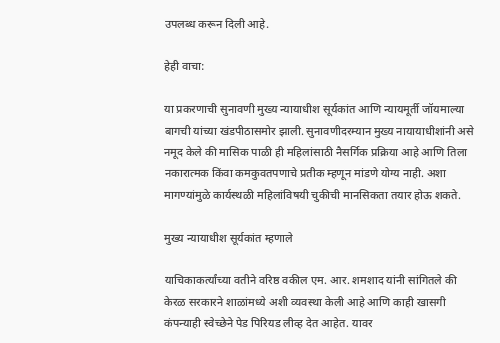उपलब्ध करून दिली आहे.

हेही वाचा:

या प्रकरणाची सुनावणी मुख्य न्यायाधीश सूर्यकांत आणि न्यायमूर्ती जॉयमाल्या बागची यांच्या खंडपीठासमोर झाली. सुनावणीदरम्यान मुख्य नायायाधीशांनी असे नमूद केले की मासिक पाळी ही महिलांसाठी नैसर्गिक प्रक्रिया आहे आणि तिला नकारात्मक किंवा कमकुवतपणाचे प्रतीक म्हणून मांडणे योग्य नाही. अशा मागण्यांमुळे कार्यस्थळी महिलांविषयी चुकीची मानसिकता तयार होऊ शकते.

मुख्य न्यायाधीश सूर्यकांत म्हणाले

याचिकाकर्त्यांच्या वतीने वरिष्ठ वकील एम. आर. शमशाद यांनी सांगितले की केरळ सरकारने शाळांमध्ये अशी व्यवस्था केली आहे आणि काही खासगी कंपन्याही स्वेच्छेने पेड पिरियड लीव्ह देत आहेत. यावर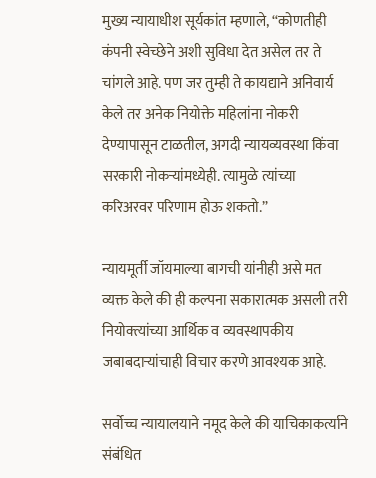मुख्य न्यायाधीश सूर्यकांत म्हणाले, “कोणतीही कंपनी स्वेच्छेने अशी सुविधा देत असेल तर ते चांगले आहे. पण जर तुम्ही ते कायद्याने अनिवार्य केले तर अनेक नियोक्ते महिलांना नोकरी देण्यापासून टाळतील, अगदी न्यायव्यवस्था किंवा सरकारी नोकऱ्यांमध्येही. त्यामुळे त्यांच्या करिअरवर परिणाम होऊ शकतो.”

न्यायमूर्ती जॉयमाल्या बागची यांनीही असे मत व्यक्त केले की ही कल्पना सकारात्मक असली तरी नियोक्त्यांच्या आर्थिक व व्यवस्थापकीय जबाबदाऱ्यांचाही विचार करणे आवश्यक आहे.

सर्वोच्च न्यायालयाने नमूद केले की याचिकाकर्त्याने संबंधित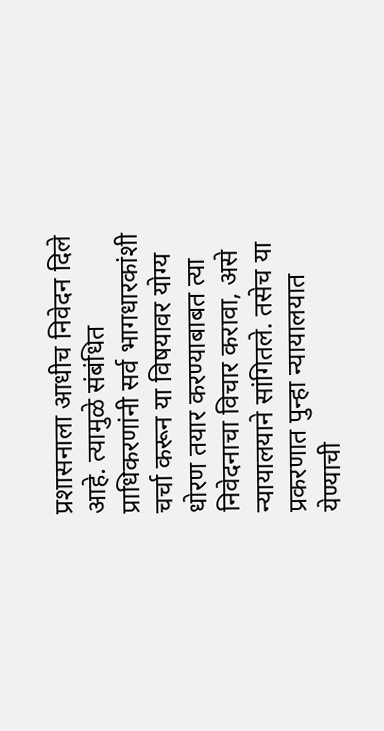प्रशासनाला आधीच निवेदन दिले आहे. त्यामुळे संबंधित प्राधिकरणांनी सर्व भागधारकांशी चर्चा करून या विषयावर योग्य धोरण तयार करण्याबाबत त्या निवेदनाचा विचार करावा, असे न्यायालयाने सांगितले. तसेच या प्रकरणात पुन्हा न्यायालयात येण्याची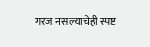गरज नसल्याचेही स्पष्ट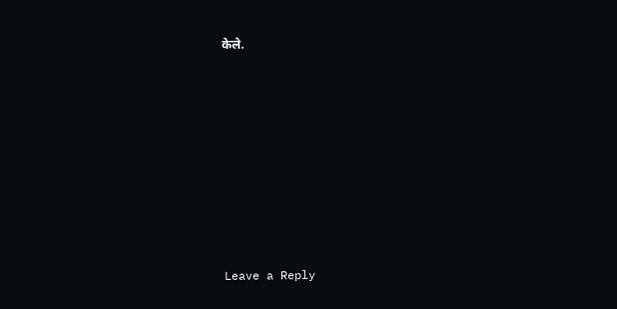केले.









Leave a Reply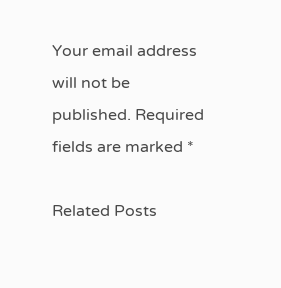Your email address will not be published. Required fields are marked *

Related Posts